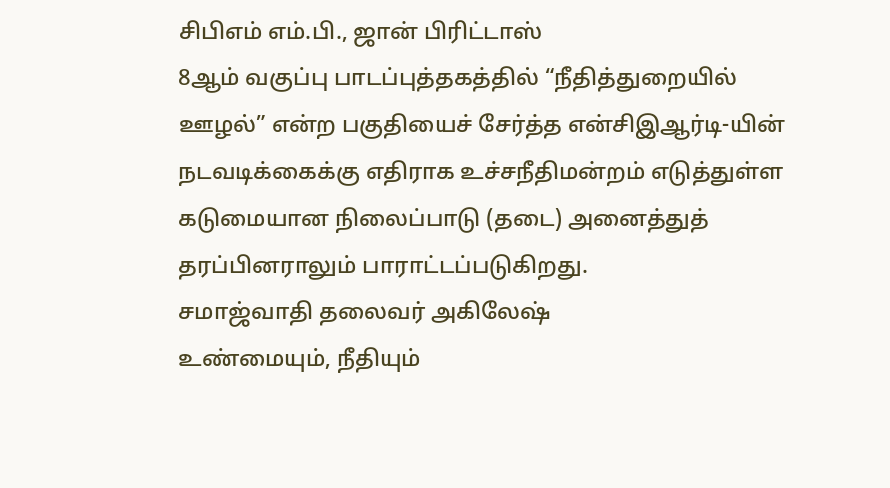சிபிஎம் எம்.பி., ஜான் பிரிட்டாஸ்
8ஆம் வகுப்பு பாடப்புத்தகத்தில் “நீதித்துறையில் ஊழல்” என்ற பகுதியைச் சேர்த்த என்சிஇஆர்டி-யின் நடவடிக்கைக்கு எதிராக உச்சநீதிமன்றம் எடுத்துள்ள கடுமையான நிலைப்பாடு (தடை) அனைத்துத் தரப்பினராலும் பாராட்டப்படுகிறது.
சமாஜ்வாதி தலைவர் அகிலேஷ்
உண்மையும், நீதியும்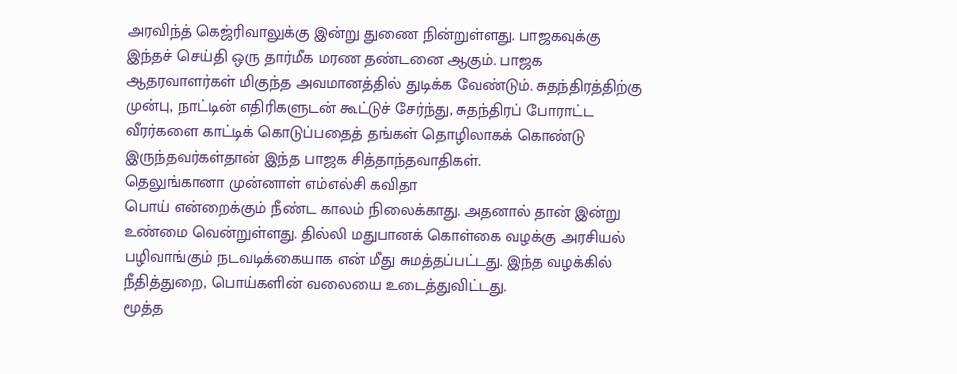அரவிந்த் கெஜ்ரிவாலுக்கு இன்று துணை நின்றுள்ளது. பாஜகவுக்கு இந்தச் செய்தி ஒரு தார்மீக மரண தண்டனை ஆகும். பாஜக ஆதரவாளர்கள் மிகுந்த அவமானத்தில் துடிக்க வேண்டும். சுதந்திரத்திற்கு முன்பு, நாட்டின் எதிரிகளுடன் கூட்டுச் சேர்ந்து, சுதந்திரப் போராட்ட வீரர்களை காட்டிக் கொடுப்பதைத் தங்கள் தொழிலாகக் கொண்டு இருந்தவர்கள்தான் இந்த பாஜக சித்தாந்தவாதிகள்.
தெலுங்கானா முன்னாள் எம்எல்சி கவிதா
பொய் என்றைக்கும் நீண்ட காலம் நிலைக்காது. அதனால் தான் இன்று உண்மை வென்றுள்ளது. தில்லி மதுபானக் கொள்கை வழக்கு அரசியல் பழிவாங்கும் நடவடிக்கையாக என் மீது சுமத்தப்பட்டது. இந்த வழக்கில் நீதித்துறை, பொய்களின் வலையை உடைத்துவிட்டது.
மூத்த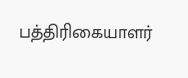பத்திரிகையாளர்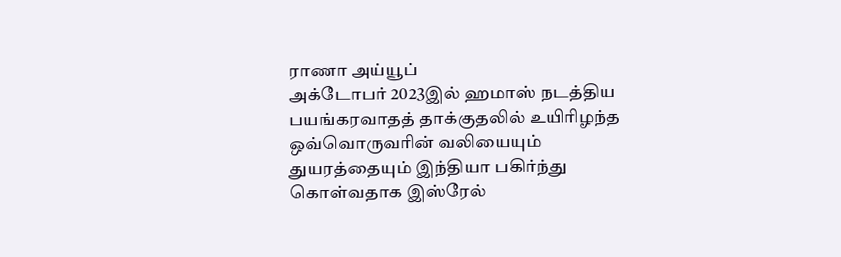ராணா அய்யூப்
அக்டோபர் 2023இல் ஹமாஸ் நடத்திய பயங்கரவாதத் தாக்குதலில் உயிரிழந்த ஒவ்வொருவரின் வலியையும் துயரத்தையும் இந்தியா பகிர்ந்து கொள்வதாக இஸ்ரேல்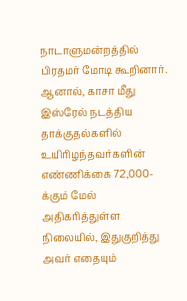நாடாளுமன்றத்தில் பிரதமர் மோடி கூறினார். ஆனால், காசா மீது இஸ்ரேல் நடத்திய தாக்குதல்களில் உயிரிழந்தவர்களின் எண்ணிக்கை 72,000-க்கும் மேல் அதிகரித்துள்ள நிலையில், இதுகுறித்து அவர் எதையும்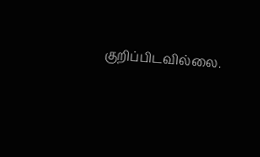குறிப்பிடவில்லை.